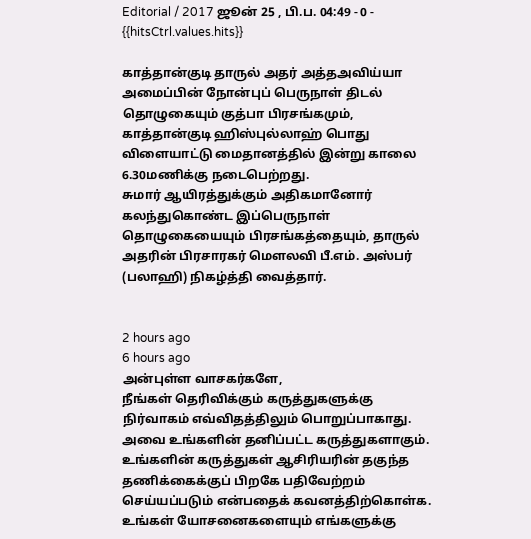Editorial / 2017 ஜூன் 25 , பி.ப. 04:49 - 0 - {{hitsCtrl.values.hits}}

காத்தான்குடி தாருல் அதர் அத்தஅவிய்யா அமைப்பின் நோன்புப் பெருநாள் திடல் தொழுகையும் குத்பா பிரசங்கமும், காத்தான்குடி ஹிஸ்புல்லாஹ் பொது விளையாட்டு மைதானத்தில் இன்று காலை 6.30மணிக்கு நடைபெற்றது.
சுமார் ஆயிரத்துக்கும் அதிகமானோர் கலந்துகொண்ட இப்பெருநாள் தொழுகையையும் பிரசங்கத்தையும், தாருல் அதரின் பிரசாரகர் மெளலவி பீ.எம். அஸ்பர் (பலாஹி) நிகழ்த்தி வைத்தார்.


2 hours ago
6 hours ago
அன்புள்ள வாசகர்களே,
நீங்கள் தெரிவிக்கும் கருத்துகளுக்கு நிர்வாகம் எவ்விதத்திலும் பொறுப்பாகாது. அவை உங்களின் தனிப்பட்ட கருத்துகளாகும். உங்களின் கருத்துகள் ஆசிரியரின் தகுந்த தணிக்கைக்குப் பிறகே பதிவேற்றம் செய்யப்படும் என்பதைக் கவனத்திற்கொள்க. உங்கள் யோசனைகளையும் எங்களுக்கு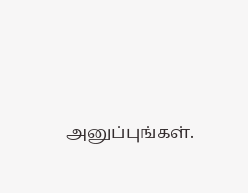அனுப்புங்கள்.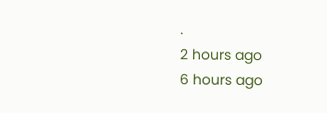.
2 hours ago
6 hours ago